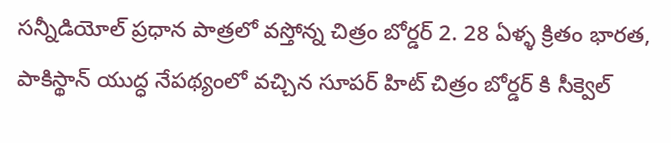సన్నీడియోల్ ప్రధాన పాత్రలో వస్తోన్న చిత్రం బోర్డర్ 2. 28 ఏళ్ళ క్రితం భారత, పాకిస్థాన్ యుద్ధ నేపథ్యంలో వచ్చిన సూపర్ హిట్ చిత్రం బోర్డర్ కి సీక్వెల్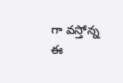గా వస్తోన్న ఈ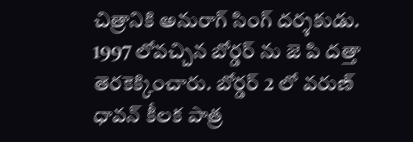చిత్రానికి అనురాగ్ సింగ్ దర్శకుడు. 1997 లోవచ్చిన బోర్డర్ ను జె పి దత్తా తెరకెక్కించారు. బోర్డర్ 2 లో వరుణ్ ధావన్ కీలక పాత్ర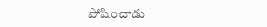పోషించాడు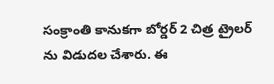సంక్రాంతి కానుకగా బోర్డర్ 2 చిత్ర ట్రైలర్ ను విడుదల చేశారు. ఈ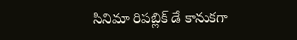సినిమా రిపబ్లిక్ డే కానుకగా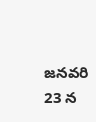జనవరి 23 న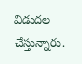విడుదల చేస్తున్నారు.